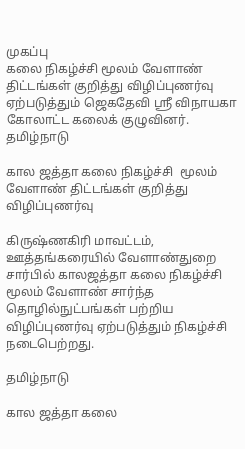முகப்பு
கலை நிகழ்ச்சி மூலம் வேளாண் திட்டங்கள் குறித்து விழிப்புணர்வு ஏற்படுத்தும் ஜெகதேவி ஸ்ரீ விநாயகா கோலாட்ட கலைக் குழுவினர்.
தமிழ்நாடு

கால ஜத்தா கலை நிகழ்ச்சி  மூலம் வேளாண் திட்டங்கள் குறித்து விழிப்புணர்வு

கிருஷ்ணகிரி மாவட்டம், ஊத்தங்கரையில் வேளாண்துறை சார்பில் காலஜத்தா கலை நிகழ்ச்சி மூலம் வேளாண் சார்ந்த தொழில்நுட்பங்கள் பற்றிய விழிப்புணர்வு ஏற்படுத்தும் நிகழ்ச்சி  நடைபெற்றது.

தமிழ்நாடு

கால ஜத்தா கலை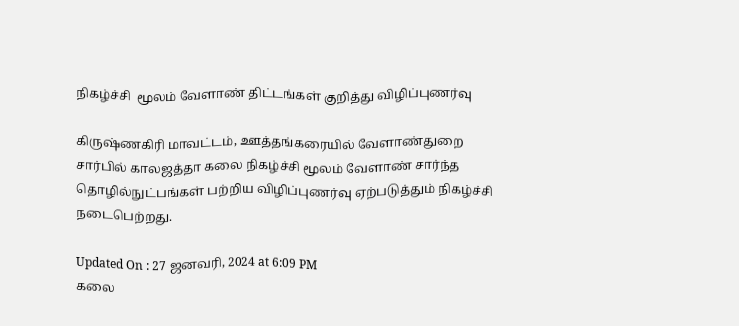நிகழ்ச்சி  மூலம் வேளாண் திட்டங்கள் குறித்து விழிப்புணர்வு

கிருஷ்ணகிரி மாவட்டம், ஊத்தங்கரையில் வேளாண்துறை சார்பில் காலஜத்தா கலை நிகழ்ச்சி மூலம் வேளாண் சார்ந்த தொழில்நுட்பங்கள் பற்றிய விழிப்புணர்வு ஏற்படுத்தும் நிகழ்ச்சி  நடைபெற்றது.

Updated On : 27 ஜனவரி, 2024 at 6:09 PM
கலை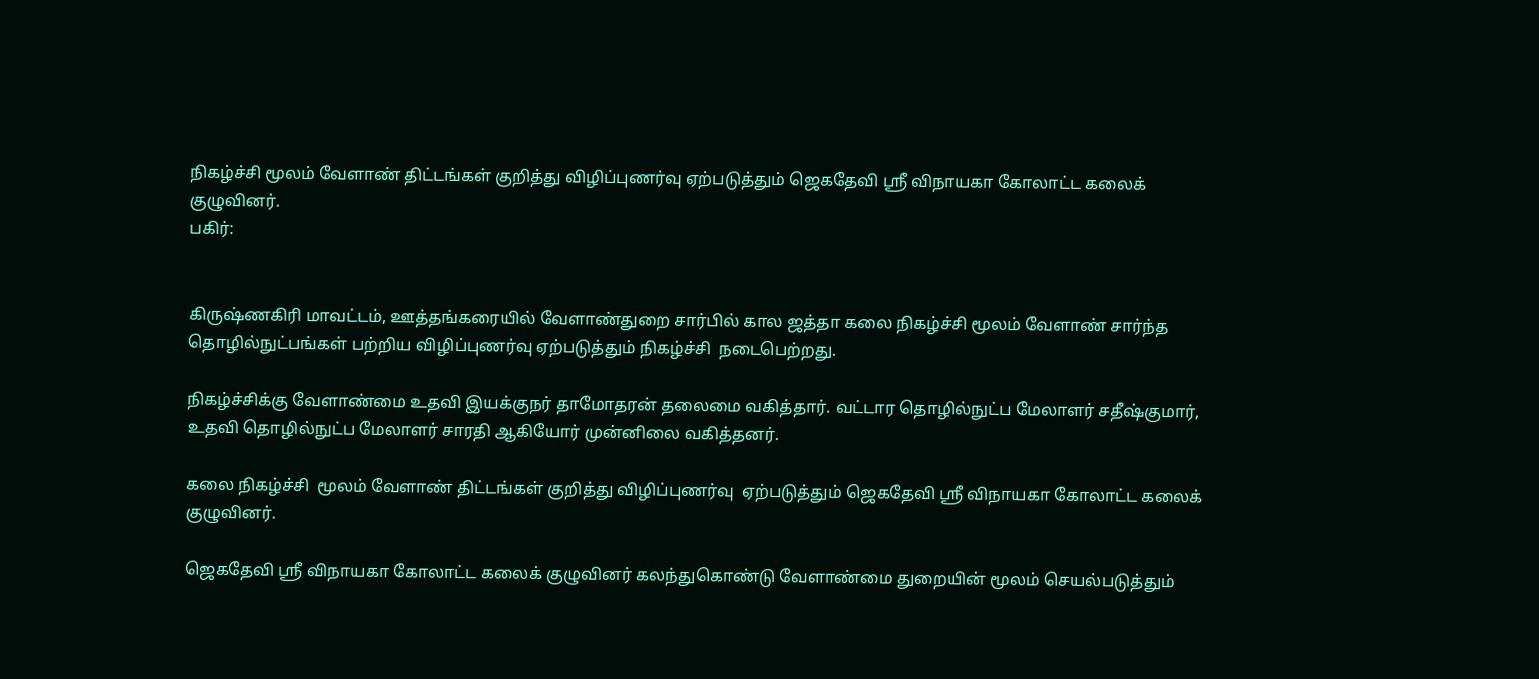நிகழ்ச்சி மூலம் வேளாண் திட்டங்கள் குறித்து விழிப்புணர்வு ஏற்படுத்தும் ஜெகதேவி ஸ்ரீ விநாயகா கோலாட்ட கலைக் குழுவினர்.
பகிர்:


கிருஷ்ணகிரி மாவட்டம், ஊத்தங்கரையில் வேளாண்துறை சார்பில் கால ஜத்தா கலை நிகழ்ச்சி மூலம் வேளாண் சார்ந்த தொழில்நுட்பங்கள் பற்றிய விழிப்புணர்வு ஏற்படுத்தும் நிகழ்ச்சி  நடைபெற்றது.

நிகழ்ச்சிக்கு வேளாண்மை உதவி இயக்குநர் தாமோதரன் தலைமை வகித்தார். வட்டார தொழில்நுட்ப மேலாளர் சதீஷ்குமார், உதவி தொழில்நுட்ப மேலாளர் சாரதி ஆகியோர் முன்னிலை வகித்தனர்.

கலை நிகழ்ச்சி  மூலம் வேளாண் திட்டங்கள் குறித்து விழிப்புணர்வு  ஏற்படுத்தும் ஜெகதேவி ஸ்ரீ விநாயகா கோலாட்ட கலைக் குழுவினர்.

ஜெகதேவி ஸ்ரீ விநாயகா கோலாட்ட கலைக் குழுவினர் கலந்துகொண்டு வேளாண்மை துறையின் மூலம் செயல்படுத்தும்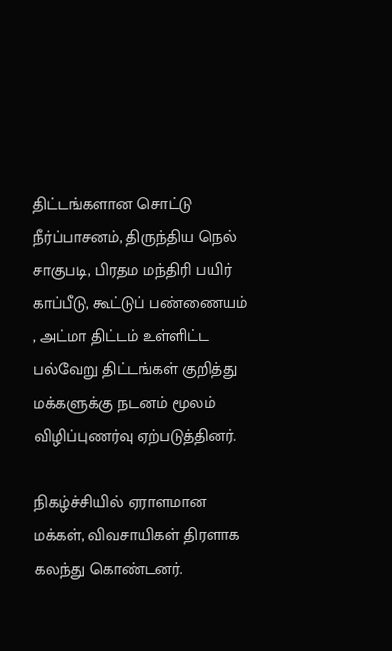திட்டங்களான சொட்டு நீர்ப்பாசனம், திருந்திய நெல் சாகுபடி, பிரதம மந்திரி பயிர் காப்பீடு, கூட்டுப் பண்ணையம் , அட்மா திட்டம் உள்ளிட்ட பல்வேறு திட்டங்கள் குறித்து மக்களுக்கு நடனம் மூலம் விழிப்புணர்வு ஏற்படுத்தினர்.

நிகழ்ச்சியில் ஏராளமான மக்கள், விவசாயிகள் திரளாக கலந்து கொண்டனர்.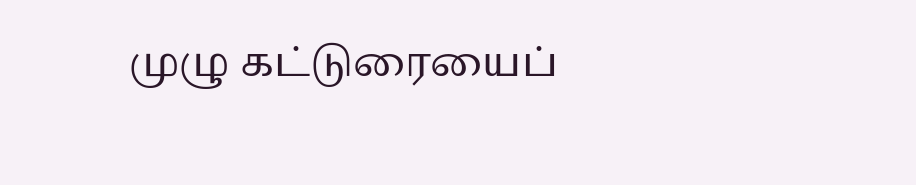முழு கட்டுரையைப்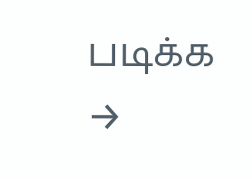படிக்க →